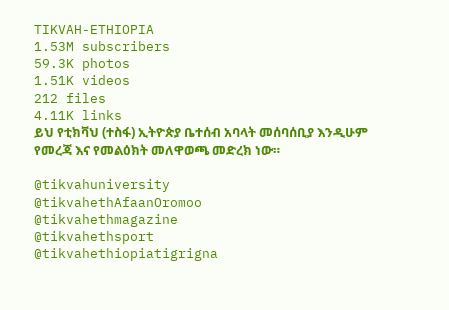TIKVAH-ETHIOPIA
1.53M subscribers
59.3K photos
1.51K videos
212 files
4.11K links
ይህ የቲክቫህ (ተስፋ) ኢትዮጵያ ቤተሰብ አባላት መሰባሰቢያ እንዲሁም የመረጃ እና የመልዕክት መለዋወጫ መድረክ ነው።

@tikvahuniversity
@tikvahethAfaanOromoo
@tikvahethmagazine
@tikvahethsport
@tikvahethiopiatigrigna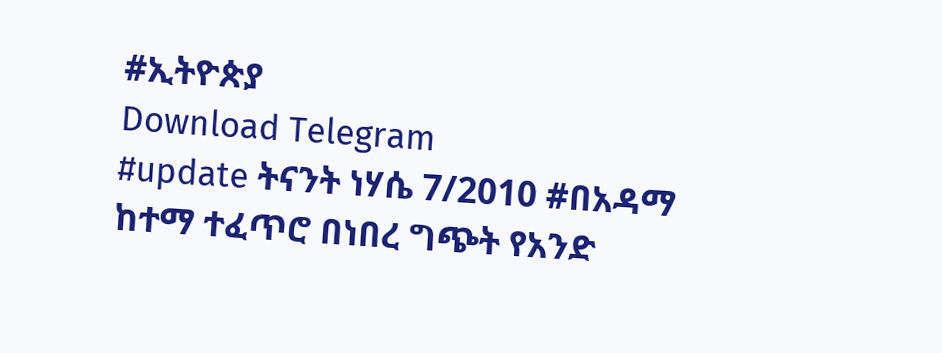#ኢትዮጵያ
Download Telegram
#update ትናንት ነሃሴ 7/2010 #በአዳማ ከተማ ተፈጥሮ በነበረ ግጭት የአንድ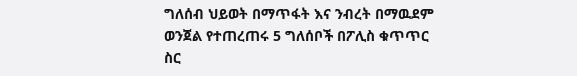ግለሰብ ህይወት በማጥፋት እና ንብረት በማዉደም ወንጀል የተጠረጠሩ 5 ግለሰቦች በፖሊስ ቁጥጥር ስር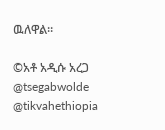ዉለዋል።

©አቶ አዲሱ አረጋ
@tsegabwolde @tikvahethiopia